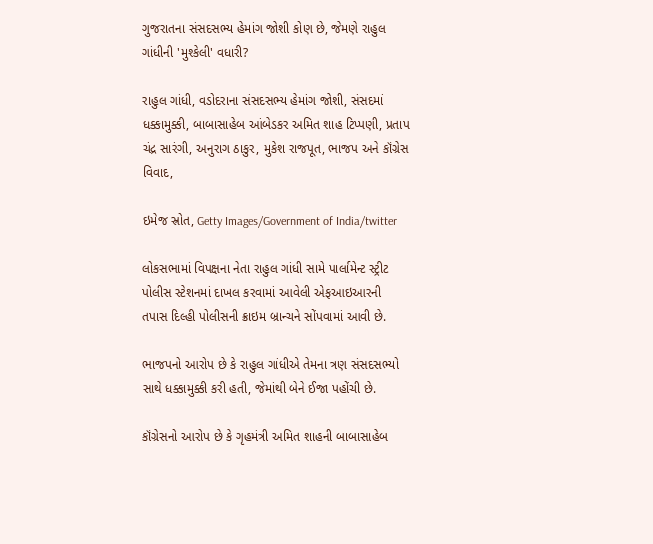ગુજરાતના સંસદસભ્ય હેમાંગ જોશી કોણ છે, જેમણે રાહુલ ગાંધીની 'મુશ્કેલી' વધારી?

રાહુલ ગાંધી, વડોદરાના સંસદસભ્ય હેમાંગ જોશી, સંસદમાં ધક્કામુક્કી, બાબાસાહેબ આંબેડકર અમિત શાહ ટિપ્પણી, પ્રતાપ ચંદ્ર સારંગી, અનુરાગ ઠાકુર, મુકેશ રાજપૂત, ભાજપ અને કૉંગ્રેસ વિવાદ,

ઇમેજ સ્રોત, Getty Images/Government of India/twitter

લોકસભામાં વિપક્ષના નેતા રાહુલ ગાંધી સામે પાર્લામેન્ટ સ્ટ્રીટ પોલીસ સ્ટેશનમાં દાખલ કરવામાં આવેલી એફઆઇઆરની તપાસ દિલ્હી પોલીસની ક્રાઇમ બ્રાન્ચને સોંપવામાં આવી છે.

ભાજપનો આરોપ છે કે રાહુલ ગાંધીએ તેમના ત્રણ સંસદસભ્યો સાથે ધક્કામુક્કી કરી હતી, જેમાંથી બેને ઈજા પહોંચી છે.

કૉંગ્રેસનો આરોપ છે કે ગૃહમંત્રી અમિત શાહની બાબાસાહેબ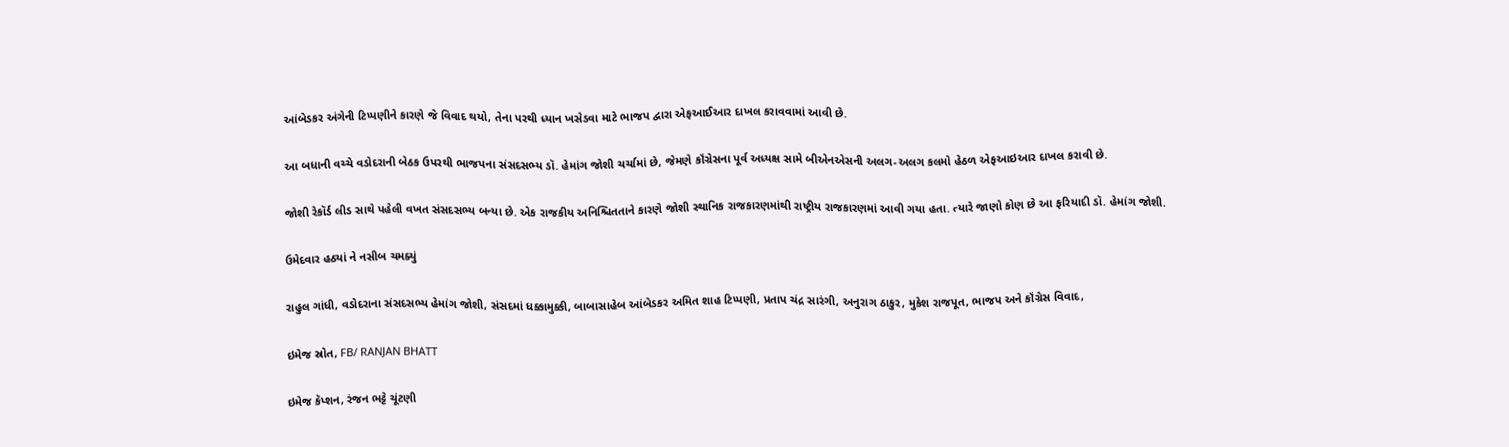આંબેડકર અંગેની ટિપ્પણીને કારણે જે વિવાદ થયો, તેના પરથી ધ્યાન ખસેડવા માટે ભાજપ દ્વારા એફઆઈઆર દાખલ કરાવવામાં આવી છે.

આ બધાની વચ્ચે વડોદરાની બેઠક ઉપરથી ભાજપના સંસદસભ્ય ડૉ. હેમાંગ જોશી ચર્ચામાં છે, જેમણે કૉંગ્રેસના પૂર્વ અધ્યક્ષ સામે બીએનએસની અલગ-અલગ કલમો હેઠળ એફઆઇઆર દાખલ કરાવી છે.

જોશી રેકૉર્ડ લીડ સાથે પહેલી વખત સંસદસભ્ય બન્યા છે. એક રાજકીય અનિશ્ચિતતાને કારણે જોશી સ્થાનિક રાજકારણમાંથી રાષ્ટ્રીય રાજકારણમાં આવી ગયા હતા. ત્યારે જાણો કોણ છે આ ફરિયાદી ડૉ. હેમાંગ જોશી.

ઉમેદવાર હઠ્યાં ને નસીબ ચમક્યું

રાહુલ ગાંધી, વડોદરાના સંસદસભ્ય હેમાંગ જોશી, સંસદમાં ધક્કામુક્કી, બાબાસાહેબ આંબેડકર અમિત શાહ ટિપ્પણી, પ્રતાપ ચંદ્ર સારંગી, અનુરાગ ઠાકુર, મુકેશ રાજપૂત, ભાજપ અને કૉંગ્રેસ વિવાદ,

ઇમેજ સ્રોત, FB/ RANJAN BHATT

ઇમેજ કૅપ્શન, રંજન ભટ્ટે ચૂંટણી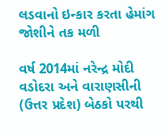લડવાનો ઇન્કાર કરતા હેમાંગ જોશીને તક મળી

વર્ષ 2014માં નરેન્દ્ર મોદી વડોદરા અને વારાણસીની (ઉત્તર પ્રદેશ) બેઠકો પરથી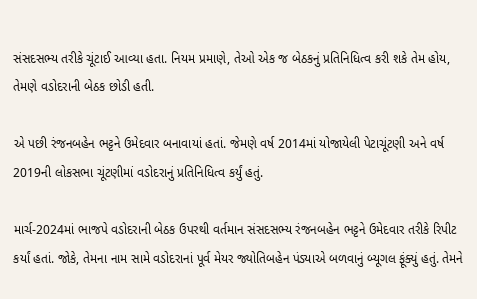સંસદસભ્ય તરીકે ચૂંટાઈ આવ્યા હતા. નિયમ પ્રમાણે, તેઓ એક જ બેઠકનું પ્રતિનિધિત્વ કરી શકે તેમ હોય, તેમણે વડોદરાની બેઠક છોડી હતી.

એ પછી રંજનબહેન ભટ્ટને ઉમેદવાર બનાવાયાં હતાં. જેમણે વર્ષ 2014માં યોજાયેલી પેટાચૂંટણી અને વર્ષ 2019ની લોકસભા ચૂંટણીમાં વડોદરાનું પ્રતિનિધિત્વ કર્યું હતું.

માર્ચ-2024માં ભાજપે વડોદરાની બેઠક ઉપરથી વર્તમાન સંસદસભ્ય રંજનબહેન ભટ્ટને ઉમેદવાર તરીકે રિપીટ કર્યાં હતાં. જોકે, તેમના નામ સામે વડોદરાનાં પૂર્વ મેયર જ્યોતિબહેન પંડ્યાએ બળવાનું બ્યૂગલ ફૂંક્યું હતું. તેમને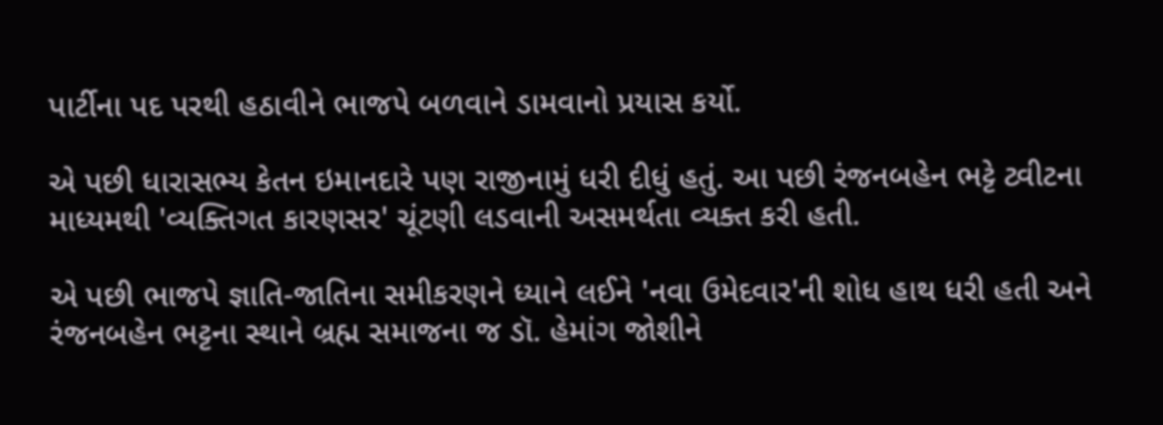પાર્ટીના પદ પરથી હઠાવીને ભાજપે બળવાને ડામવાનો પ્રયાસ કર્યો.

એ પછી ધારાસભ્ય કેતન ઇમાનદારે પણ રાજીનામું ધરી દીધું હતું. આ પછી રંજનબહેન ભટ્ટે ટ્વીટના માધ્યમથી 'વ્યક્તિગત કારણસર' ચૂંટણી લડવાની અસમર્થતા વ્યક્ત કરી હતી.

એ પછી ભાજપે જ્ઞાતિ-જાતિના સમીકરણને ધ્યાને લઈને 'નવા ઉમેદવાર'ની શોધ હાથ ધરી હતી અને રંજનબહેન ભટ્ટના સ્થાને બ્રહ્મ સમાજના જ ડૉ. હેમાંગ જોશીને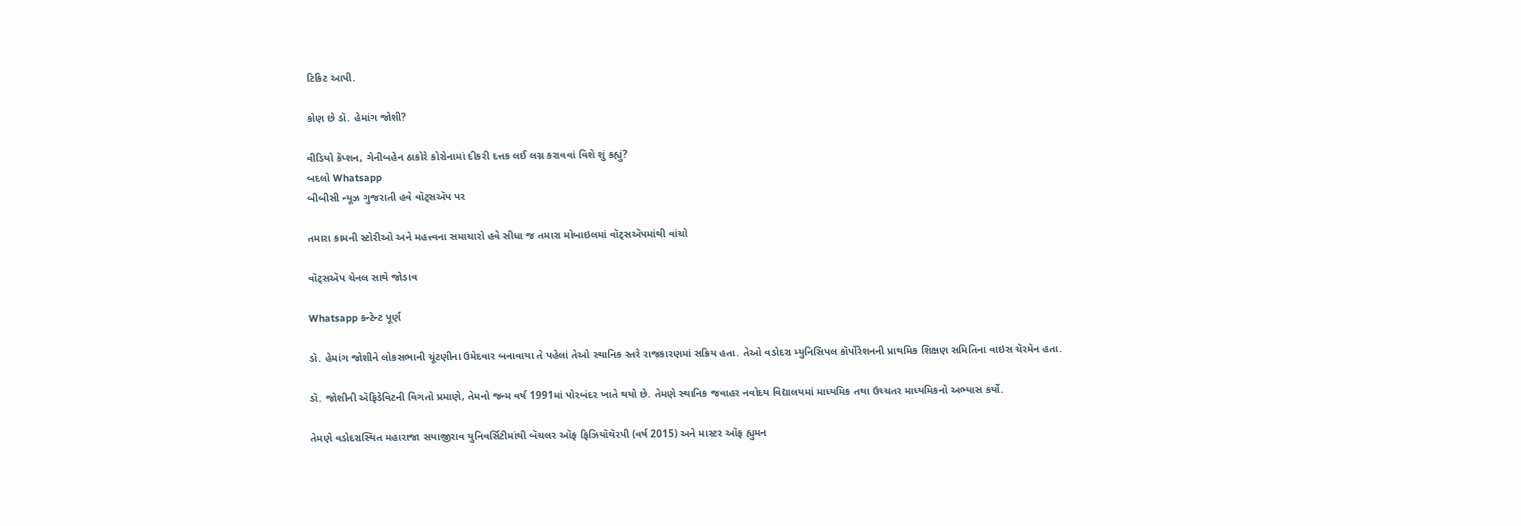ટિકિટ આપી.

કોણ છે ડૉ. હેમાંગ જોશી?

વીડિયો કૅપ્શન, ગેનીબહેન ઠાકોરે કોરોનામાં દીકરી દત્તક લઈ લગ્ન કરાવવાં વિશે શું કહ્યું?
બદલો Whatsapp
બીબીસી ન્યૂઝ ગુજરાતી હવે વૉટ્સઍપ પર

તમારા કામની સ્ટોરીઓ અને મહત્ત્વના સમાચારો હવે સીધા જ તમારા મોબાઇલમાં વૉટ્સઍપમાંથી વાંચો

વૉટ્સઍપ ચેનલ સાથે જોડાવ

Whatsapp કન્ટેન્ટ પૂર્ણ

ડૉ. હેમાંગ જોશીને લોકસભાની ચૂંટણીના ઉમેદવાર બનાવાયા તે પહેલાં તેઓ સ્થાનિક સ્તરે રાજકારણમાં સક્રિય હતા. તેઓ વડોદરા મ્યુનિસિપલ કૉર્પોરેશનની પ્રાથમિક શિક્ષણ સમિતિના વાઇસ ચૅરમૅન હતા.

ડૉ. જોશીની ઍફિડેવિટની વિગતો પ્રમાણે, તેમનો જન્મ વર્ષ 1991માં પોરબંદર ખાતે થયો છે. તેમણે સ્થાનિક જવાહર નવોદય વિદ્યાલયમાં માધ્યમિક તથા ઉચ્ચતર માધ્યમિકનો અભ્યાસ કર્યો.

તેમણે વડોદરાસ્થિત મહારાજા સયાજીરાવ યુનિવર્સિટીમાંથી બૅચલર ઑફ ફિઝિયૉથૅરપી (વર્ષ 2015) અને માસ્ટર ઑફ હ્યુમન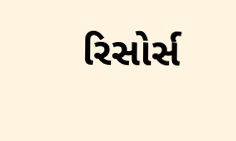રિસોર્સ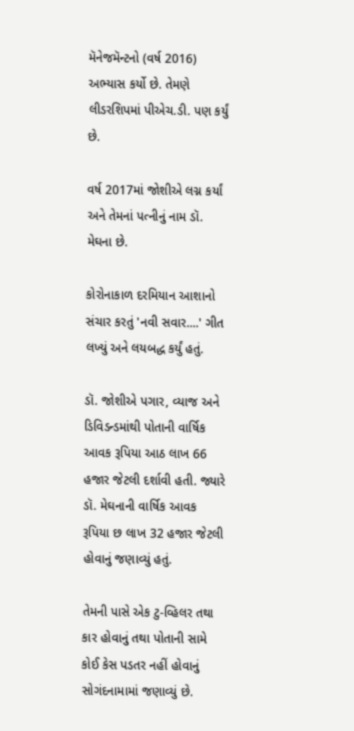મૅનેજમૅન્ટનો (વર્ષ 2016) અભ્યાસ કર્યો છે. તેમણે લીડરશિપમાં પીએચ.ડી. પણ કર્યું છે.

વર્ષ 2017માં જોશીએ લગ્ન કર્યાં અને તેમનાં પત્નીનું નામ ડૉ. મેઘના છે.

કોરોનાકાળ દરમિયાન આશાનો સંચાર કરતું 'નવી સવાર....' ગીત લખ્યું અને લયબદ્ધ કર્યું હતું.

ડૉ. જોશીએ પગાર, વ્યાજ અને ડિવિડન્ડમાંથી પોતાની વાર્ષિક આવક રૂપિયા આઠ લાખ 66 હજાર જેટલી દર્શાવી હતી. જ્યારે ડૉ. મેઘનાની વાર્ષિક આવક રૂપિયા છ લાખ 32 હજાર જેટલી હોવાનું જણાવ્યું હતું.

તેમની પાસે એક ટુ-વ્હિલર તથા કાર હોવાનું તથા પોતાની સામે કોઈ કેસ પડતર નહીં હોવાનું સોગંદનામામાં જણાવ્યું છે.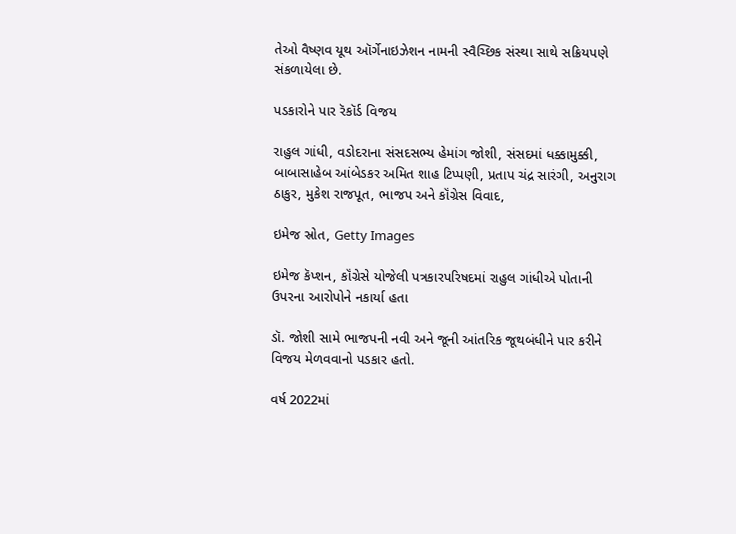તેઓ વૈષ્ણવ યૂથ ઑર્ગેનાઇઝેશન નામની સ્વૈચ્છિક સંસ્થા સાથે સક્રિયપણે સંકળાયેલા છે.

પડકારોને પાર રૅકૉર્ડ વિજય

રાહુલ ગાંધી, વડોદરાના સંસદસભ્ય હેમાંગ જોશી, સંસદમાં ધક્કામુક્કી, બાબાસાહેબ આંબેડકર અમિત શાહ ટિપ્પણી, પ્રતાપ ચંદ્ર સારંગી, અનુરાગ ઠાકુર, મુકેશ રાજપૂત, ભાજપ અને કૉંગ્રેસ વિવાદ,

ઇમેજ સ્રોત, Getty Images

ઇમેજ કૅપ્શન, કૉંગ્રેસે યોજેલી પત્રકારપરિષદમાં રાહુલ ગાંધીએ પોતાની ઉપરના આરોપોને નકાર્યા હતા

ડૉ. જોશી સામે ભાજપની નવી અને જૂની આંતરિક જૂથબંધીને પાર કરીને વિજય મેળવવાનો પડકાર હતો.

વર્ષ 2022માં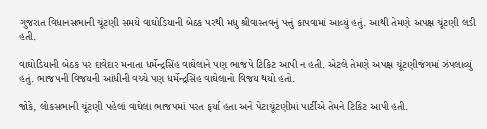ગુજરાત વિધાનસભાની ચૂંટણી સમયે વાઘોડિયાની બેઠક પરથી મધુ શ્રીવાસ્તવનું પત્તું કાપવામાં આવ્યું હતું. આથી તેમણે અપક્ષ ચૂંટણી લડી હતી.

વાઘોડિયાની બેઠક પર દાવેદાર મનાતા ધર્મેન્દ્રસિંહ વાઘેલાને પણ ભાજપે ટિકિટ આપી ન હતી. એટલે તેમણે અપક્ષ ચૂંટણીજંગમાં ઝંપલાવ્યું હતું. ભાજપની વિજયની આંધીની વચ્ચે પણ ધર્મેન્દ્રસિંહ વાઘેલાનો વિજય થયો હતો.

જોકે, લોકસભાની ચૂંટણી પહેલાં વાઘેલા ભાજપમાં પરત ફર્યા હતા અને પેટાચૂંટણીમાં પાર્ટીએ તેમને ટિકિટ આપી હતી.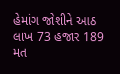હેમાંગ જોશીને આઠ લાખ 73 હજાર 189 મત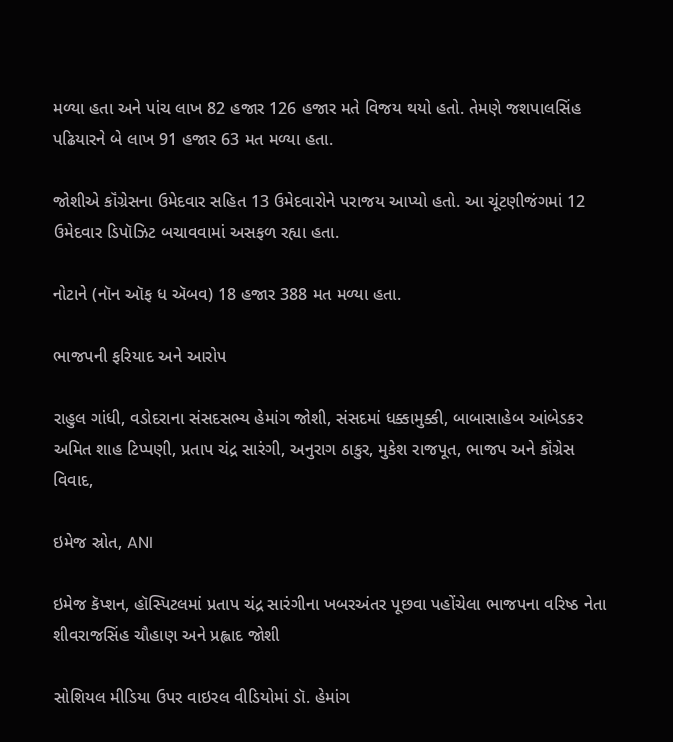મળ્યા હતા અને પાંચ લાખ 82 હજાર 126 હજાર મતે વિજય થયો હતો. તેમણે જશપાલસિંહ પઢિયારને બે લાખ 91 હજાર 63 મત મળ્યા હતા.

જોશીએ કૉંગ્રેસના ઉમેદવાર સહિત 13 ઉમેદવારોને પરાજય આપ્યો હતો. આ ચૂંટણીજંગમાં 12 ઉમેદવાર ડિપૉઝિટ બચાવવામાં અસફળ રહ્યા હતા.

નોટાને (નૉન ઑફ ધ ઍબવ) 18 હજાર 388 મત મળ્યા હતા.

ભાજપની ફરિયાદ અને આરોપ

રાહુલ ગાંધી, વડોદરાના સંસદસભ્ય હેમાંગ જોશી, સંસદમાં ધક્કામુક્કી, બાબાસાહેબ આંબેડકર અમિત શાહ ટિપ્પણી, પ્રતાપ ચંદ્ર સારંગી, અનુરાગ ઠાકુર, મુકેશ રાજપૂત, ભાજપ અને કૉંગ્રેસ વિવાદ,

ઇમેજ સ્રોત, ANI

ઇમેજ કૅપ્શન, હૉસ્પિટલમાં પ્રતાપ ચંદ્ર સારંગીના ખબરઅંતર પૂછવા પહોંચેલા ભાજપના વરિષ્ઠ નેતા શીવરાજસિંહ ચૌહાણ અને પ્રહ્લાદ જોશી

સોશિયલ મીડિયા ઉપર વાઇરલ વીડિયોમાં ડૉ. હેમાંગ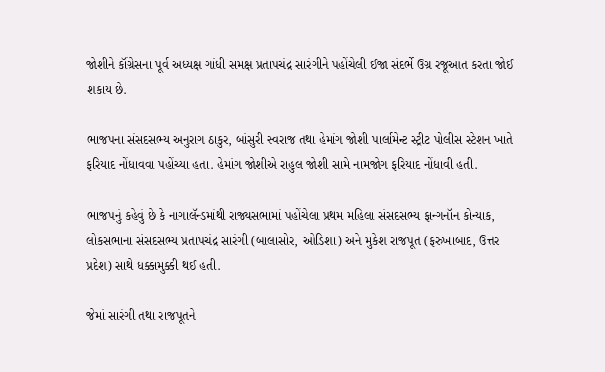જોશીને કૉંગ્રેસના પૂર્વ અધ્યક્ષ ગાંધી સમક્ષ પ્રતાપચંદ્ર સારંગીને પહોંચેલી ઈજા સંદર્ભે ઉગ્ર રજૂઆત કરતા જોઈ શકાય છે.

ભાજપના સંસદસભ્ય અનુરાગ ઠાકુર, બાંસુરી સ્વરાજ તથા હેમાંગ જોશી પાર્લામેન્ટ સ્ટ્રીટ પોલીસ સ્ટેશન ખાતે ફરિયાદ નોંધાવવા પહોંચ્યા હતા. હેમાંગ જોશીએ રાહુલ જોશી સામે નામજોગ ફરિયાદ નોંધાવી હતી.

ભાજપનું કહેવું છે કે નાગાલૅન્ડમાંથી રાજ્યસભામાં પહોંચેલા પ્રથમ મહિલા સંસદસભ્ય ફાન્ગનૉન કોન્યાક, લોકસભાના સંસદસભ્ય પ્રતાપચંદ્ર સારંગી (બાલાસોર, ઓડિશા) અને મુકેશ રાજપૂત (ફરુખાબાદ, ઉત્તર પ્રદેશ) સાથે ધક્કામુક્કી થઈ હતી.

જેમાં સારંગી તથા રાજપૂતને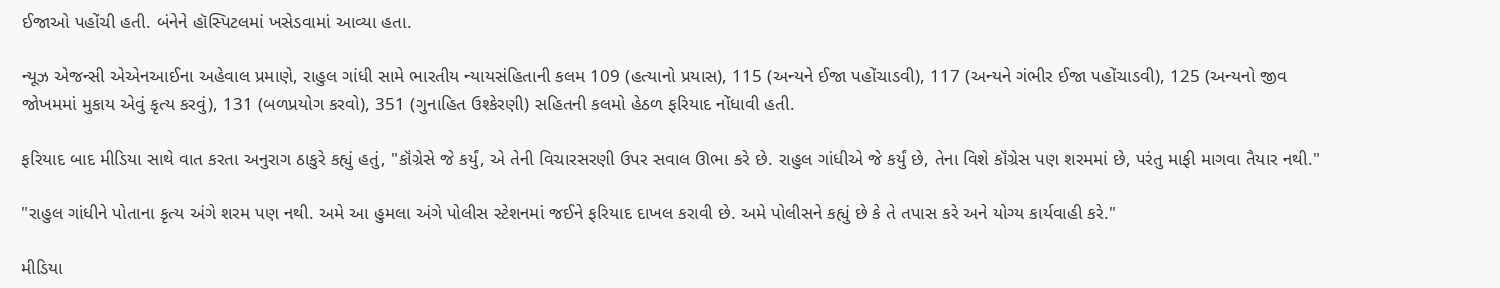ઈજાઓ પહોંચી હતી. બંનેને હૉસ્પિટલમાં ખસેડવામાં આવ્યા હતા.

ન્યૂઝ એજન્સી એએનઆઈના અહેવાલ પ્રમાણે, રાહુલ ગાંધી સામે ભારતીય ન્યાયસંહિતાની કલમ 109 (હત્યાનો પ્રયાસ), 115 (અન્યને ઈજા પહોંચાડવી), 117 (અન્યને ગંભીર ઈજા પહોંચાડવી), 125 (અન્યનો જીવ જોખમમાં મુકાય એવું કૃત્ય કરવું), 131 (બળપ્રયોગ કરવો), 351 (ગુનાહિત ઉશ્કેરણી) સહિતની કલમો હેઠળ ફરિયાદ નોંધાવી હતી.

ફરિયાદ બાદ મીડિયા સાથે વાત કરતા અનુરાગ ઠાકુરે કહ્યું હતું, "કૉંગ્રેસે જે કર્યું, એ તેની વિચારસરણી ઉપર સવાલ ઊભા કરે છે. રાહુલ ગાંધીએ જે કર્યું છે, તેના વિશે કૉંગ્રેસ પણ શરમમાં છે, પરંતુ માફી માગવા તૈયાર નથી."

"રાહુલ ગાંધીને પોતાના કૃત્ય અંગે શરમ પણ નથી. અમે આ હુમલા અંગે પોલીસ સ્ટેશનમાં જઈને ફરિયાદ દાખલ કરાવી છે. અમે પોલીસને કહ્યું છે કે તે તપાસ કરે અને યોગ્ય કાર્યવાહી કરે."

મીડિયા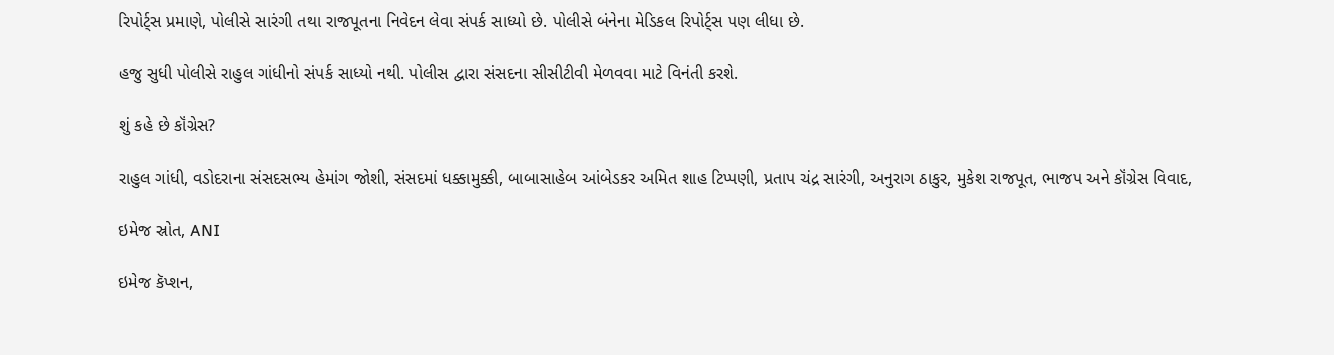રિપોર્ટ્સ પ્રમાણે, પોલીસે સારંગી તથા રાજપૂતના નિવેદન લેવા સંપર્ક સાધ્યો છે. પોલીસે બંનેના મેડિકલ રિપોર્ટ્સ પણ લીધા છે.

હજુ સુધી પોલીસે રાહુલ ગાંધીનો સંપર્ક સાધ્યો નથી. પોલીસ દ્વારા સંસદના સીસીટીવી મેળવવા માટે વિનંતી કરશે.

શું કહે છે કૉંગ્રેસ?

રાહુલ ગાંધી, વડોદરાના સંસદસભ્ય હેમાંગ જોશી, સંસદમાં ધક્કામુક્કી, બાબાસાહેબ આંબેડકર અમિત શાહ ટિપ્પણી, પ્રતાપ ચંદ્ર સારંગી, અનુરાગ ઠાકુર, મુકેશ રાજપૂત, ભાજપ અને કૉંગ્રેસ વિવાદ,

ઇમેજ સ્રોત, ANI

ઇમેજ કૅપ્શન,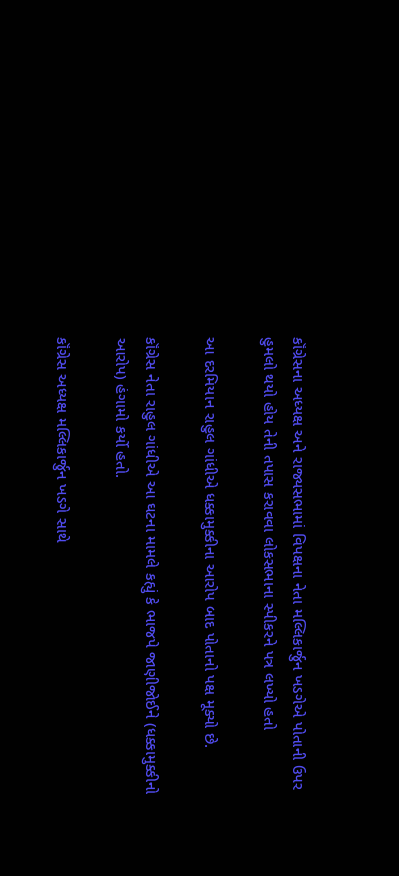કૉંગ્રેસના અધ્યક્ષ અને રાજ્યસભામાં વિપક્ષના નેતા મલ્લિકાર્જુન ખડગેએ પોતાની ઉપર હુમલો થયો હોય તેની તપાસ કરાવવા લોકસભાના સ્પીકરને પત્ર લખ્યો હતો

આ દરમિયાન રાહુલ ગાંધીએ ધક્કામુક્કીના આરોપ બાદ પોતાનો પક્ષ મૂક્યો છે.

કૉંગ્રેસ નેતા રાહુલ ગાંધીએ આ ઘટના મામલે કહ્યું કે ભાજપે જાણીજોઈને (ધક્કામુક્કીનો આરોપ) હંગામો કર્યો હતો.

કૉંગ્રેસ અધ્યક્ષ મલ્લિકાર્જુન ખડગે સાથે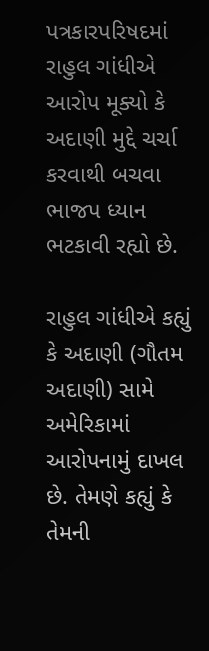પત્રકારપરિષદમાં રાહુલ ગાંધીએ આરોપ મૂક્યો કે અદાણી મુદ્દે ચર્ચા કરવાથી બચવા ભાજપ ધ્યાન ભટકાવી રહ્યો છે.

રાહુલ ગાંધીએ કહ્યું કે અદાણી (ગૌતમ અદાણી) સામે અમેરિકામાં આરોપનામું દાખલ છે. તેમણે કહ્યું કે તેમની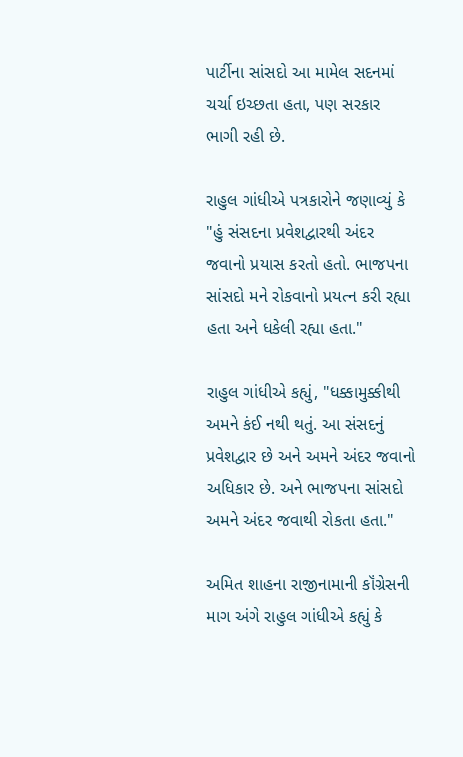પાર્ટીના સાંસદો આ મામેલ સદનમાં ચર્ચા ઇચ્છતા હતા, પણ સરકાર ભાગી રહી છે.

રાહુલ ગાંધીએ પત્રકારોને જણાવ્યું કે "હું સંસદના પ્રવેશદ્વારથી અંદર જવાનો પ્રયાસ કરતો હતો. ભાજપના સાંસદો મને રોકવાનો પ્રયત્ન કરી રહ્યા હતા અને ધકેલી રહ્યા હતા."

રાહુલ ગાંધીએ કહ્યું, "ધક્કામુક્કીથી અમને કંઈ નથી થતું. આ સંસદનું પ્રવેશદ્વાર છે અને અમને અંદર જવાનો અધિકાર છે. અને ભાજપના સાંસદો અમને અંદર જવાથી રોકતા હતા."

અમિત શાહના રાજીનામાની કૉંગ્રેસની માગ અંગે રાહુલ ગાંધીએ કહ્યું કે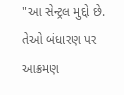"આ સેન્ટ્રલ મુદ્દો છે. તેઓ બંધારણ પર આક્રમણ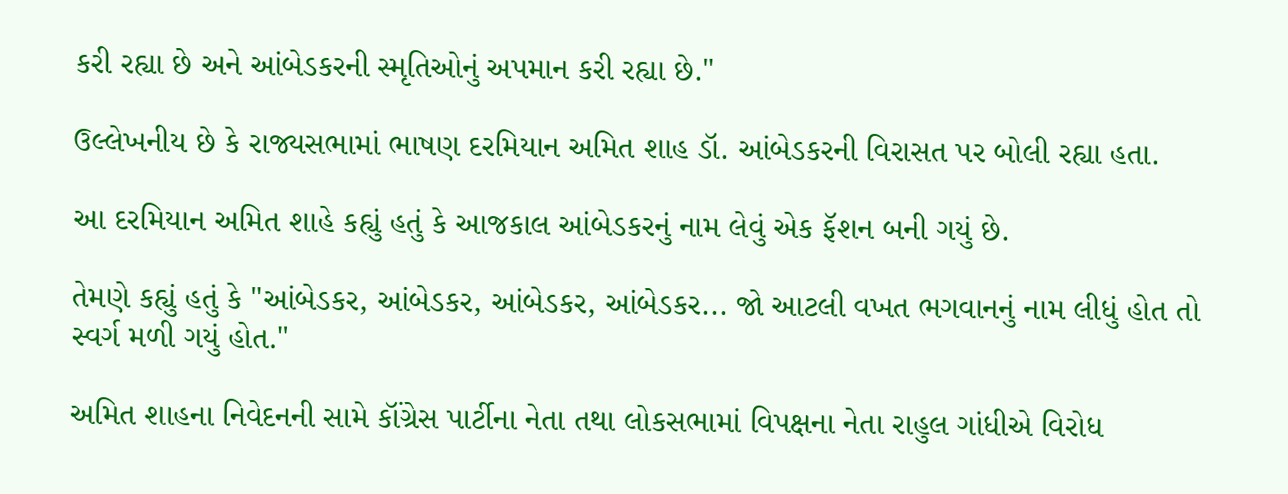કરી રહ્યા છે અને આંબેડકરની સ્મૃતિઓનું અપમાન કરી રહ્યા છે."

ઉલ્લેખનીય છે કે રાજ્યસભામાં ભાષણ દરમિયાન અમિત શાહ ડૉ. આંબેડકરની વિરાસત પર બોલી રહ્યા હતા.

આ દરમિયાન અમિત શાહે કહ્યું હતું કે આજકાલ આંબેડકરનું નામ લેવું એક ફૅશન બની ગયું છે.

તેમણે કહ્યું હતું કે "આંબેડકર, આંબેડકર, આંબેડકર, આંબેડકર... જો આટલી વખત ભગવાનનું નામ લીધું હોત તો સ્વર્ગ મળી ગયું હોત."

અમિત શાહના નિવેદનની સામે કૉંગ્રેસ પાર્ટીના નેતા તથા લોકસભામાં વિપક્ષના નેતા રાહુલ ગાંધીએ વિરોધ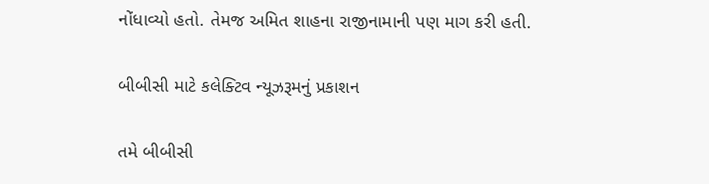નોંધાવ્યો હતો. તેમજ અમિત શાહના રાજીનામાની પણ માગ કરી હતી.

બીબીસી માટે કલેક્ટિવ ન્યૂઝરૂમનું પ્રકાશન

તમે બીબીસી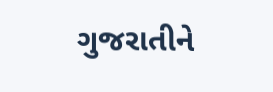ગુજરાતીને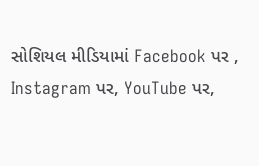સોશિયલ મીડિયામાં Facebook પર , Instagram પર, YouTube પર,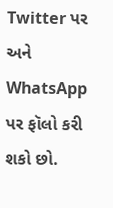Twitter પર અને WhatsApp પર ફૉલો કરી શકો છો.